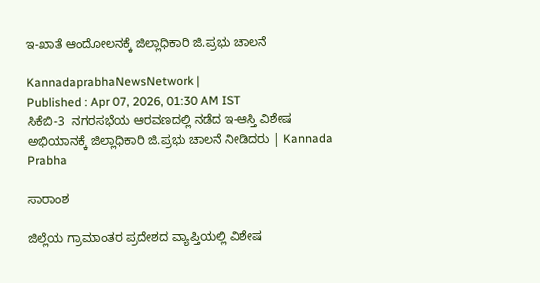ಇ-ಖಾತೆ ಆಂದೋಲನಕ್ಕೆ ಜಿಲ್ಲಾಧಿಕಾರಿ ಜಿ.ಪ್ರಭು ಚಾಲನೆ

KannadaprabhaNewsNetwork |
Published : Apr 07, 2026, 01:30 AM IST
ಸಿಕೆಬಿ-3  ನಗರಸಭೆಯ ಆರವಣದಲ್ಲಿ ನಡೆದ ಇ-ಆಸ್ತಿ ವಿಶೇಷ ಅಭಿಯಾನಕ್ಕೆ ಜಿಲ್ಲಾಧಿಕಾರಿ ಜಿ.ಪ್ರಭು ಚಾಲನೆ ನೀಡಿದರು | Kannada Prabha

ಸಾರಾಂಶ

ಜಿಲ್ಲೆಯ ಗ್ರಾಮಾಂತರ ಪ್ರದೇಶದ ವ್ಯಾಪ್ತಿಯಲ್ಲಿ ವಿಶೇಷ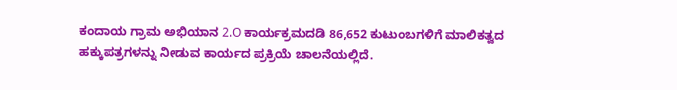ಕಂದಾಯ ಗ್ರಾಮ ಅಭಿಯಾನ 2.O ಕಾರ್ಯಕ್ರಮದಡಿ 86,652 ಕುಟುಂಬಗಳಿಗೆ ಮಾಲಿಕತ್ವದ ಹಕ್ಕುಪತ್ರಗಳನ್ನು ನೀಡುವ ಕಾರ್ಯದ ಪ್ರಕ್ರಿಯೆ ಚಾಲನೆಯಲ್ಲಿದೆ.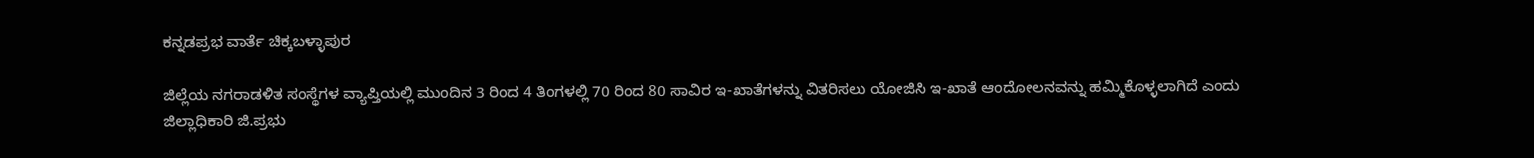ಕನ್ನಡಪ್ರಭ ವಾರ್ತೆ ಚಿಕ್ಕಬಳ್ಳಾಪುರ

ಜಿಲ್ಲೆಯ ನಗರಾಡಳಿತ ಸಂಸ್ಥೆಗಳ ವ್ಯಾಪ್ತಿಯಲ್ಲಿ ಮುಂದಿನ 3 ರಿಂದ 4 ತಿಂಗಳಲ್ಲಿ 70 ರಿಂದ 80 ಸಾವಿರ ಇ-ಖಾತೆಗಳನ್ನು ವಿತರಿಸಲು ಯೋಜಿಸಿ ಇ-ಖಾತೆ ಆಂದೋಲನವನ್ನು ಹಮ್ಮಿಕೊಳ್ಳಲಾಗಿದೆ ಎಂದು ಜಿಲ್ಲಾಧಿಕಾರಿ ಜಿ.ಪ್ರಭು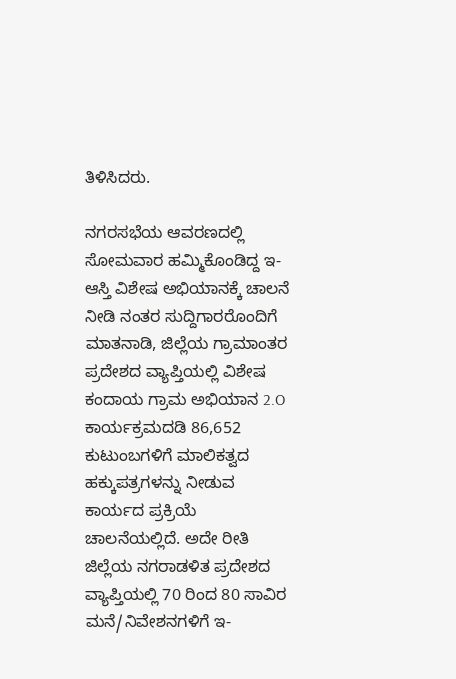ತಿಳಿಸಿದರು.

ನಗರಸಭೆಯ ಆವರಣದಲ್ಲಿ ಸೋಮವಾರ ಹಮ್ಮಿಕೊಂಡಿದ್ದ ಇ-ಆಸ್ತಿ ವಿಶೇಷ ಅಭಿಯಾನಕ್ಕೆ ಚಾಲನೆ ನೀಡಿ ನಂತರ ಸುದ್ದಿಗಾರರೊಂದಿಗೆ ಮಾತನಾಡಿ, ಜಿಲ್ಲೆಯ ಗ್ರಾಮಾಂತರ ಪ್ರದೇಶದ ವ್ಯಾಪ್ತಿಯಲ್ಲಿ ವಿಶೇಷ ಕಂದಾಯ ಗ್ರಾಮ ಅಭಿಯಾನ 2.O ಕಾರ್ಯಕ್ರಮದಡಿ 86,652 ಕುಟುಂಬಗಳಿಗೆ ಮಾಲಿಕತ್ವದ ಹಕ್ಕುಪತ್ರಗಳನ್ನು ನೀಡುವ ಕಾರ್ಯದ ಪ್ರಕ್ರಿಯೆ ಚಾಲನೆಯಲ್ಲಿದೆ. ಅದೇ ರೀತಿ ಜಿಲ್ಲೆಯ ನಗರಾಡಳಿತ ಪ್ರದೇಶದ ವ್ಯಾಪ್ತಿಯಲ್ಲಿ 70 ರಿಂದ 80 ಸಾವಿರ ಮನೆ/ನಿವೇಶನಗಳಿಗೆ ಇ-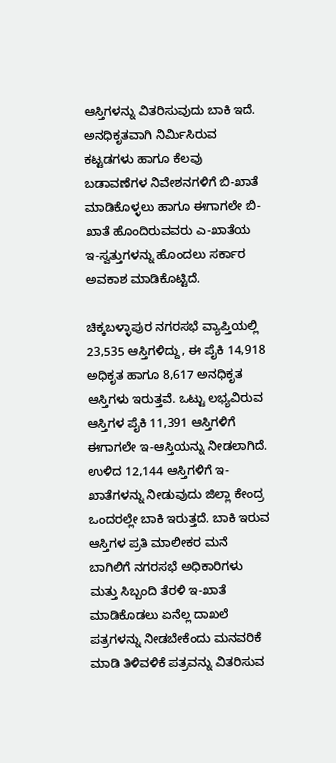ಆಸ್ತಿಗಳನ್ನು ವಿತರಿಸುವುದು ಬಾಕಿ ಇದೆ. ಅನಧಿಕೃತವಾಗಿ ನಿರ್ಮಿಸಿರುವ ಕಟ್ಟಡಗಳು ಹಾಗೂ ಕೆಲವು ಬಡಾವಣೆಗಳ ನಿವೇಶನಗಳಿಗೆ ಬಿ-ಖಾತೆ ಮಾಡಿಕೊಳ್ಳಲು ಹಾಗೂ ಈಗಾಗಲೇ ಬಿ-ಖಾತೆ ಹೊಂದಿರುವವರು ಎ-ಖಾತೆಯ ಇ-ಸ್ವತ್ತುಗಳನ್ನು ಹೊಂದಲು ಸರ್ಕಾರ ಅವಕಾಶ ಮಾಡಿಕೊಟ್ಟಿದೆ.

ಚಿಕ್ಕಬಳ್ಳಾಪುರ ನಗರಸಭೆ ವ್ಯಾಪ್ತಿಯಲ್ಲಿ 23,535 ಆಸ್ತಿಗಳಿದ್ದು, ಈ ಪೈಕಿ 14,918 ಅಧಿಕೃತ ಹಾಗೂ 8,617 ಅನಧಿಕೃತ ಆಸ್ತಿಗಳು ಇರುತ್ತವೆ. ಒಟ್ಟು ಲಭ್ಯವಿರುವ ಆಸ್ತಿಗಳ ಪೈಕಿ 11,391 ಆಸ್ತಿಗಳಿಗೆ ಈಗಾಗಲೇ ಇ-ಆಸ್ತಿಯನ್ನು ನೀಡಲಾಗಿದೆ. ಉಳಿದ 12,144 ಆಸ್ತಿಗಳಿಗೆ ಇ-ಖಾತೆಗಳನ್ನು ನೀಡುವುದು ಜಿಲ್ಲಾ ಕೇಂದ್ರ ಒಂದರಲ್ಲೇ ಬಾಕಿ ಇರುತ್ತದೆ. ಬಾಕಿ ಇರುವ ಆಸ್ತಿಗಳ ಪ್ರತಿ ಮಾಲೀಕರ ಮನೆ ಬಾಗಿಲಿಗೆ ನಗರಸಭೆ ಅಧಿಕಾರಿಗಳು ಮತ್ತು ಸಿಬ್ಬಂದಿ ತೆರಳಿ ಇ-ಖಾತೆ ಮಾಡಿಕೊಡಲು ಏನೆಲ್ಲ ದಾಖಲೆ ಪತ್ರಗಳನ್ನು ನೀಡಬೇಕೆಂದು ಮನವರಿಕೆ ಮಾಡಿ ತಿಳಿವಳಿಕೆ ಪತ್ರವನ್ನು ವಿತರಿಸುವ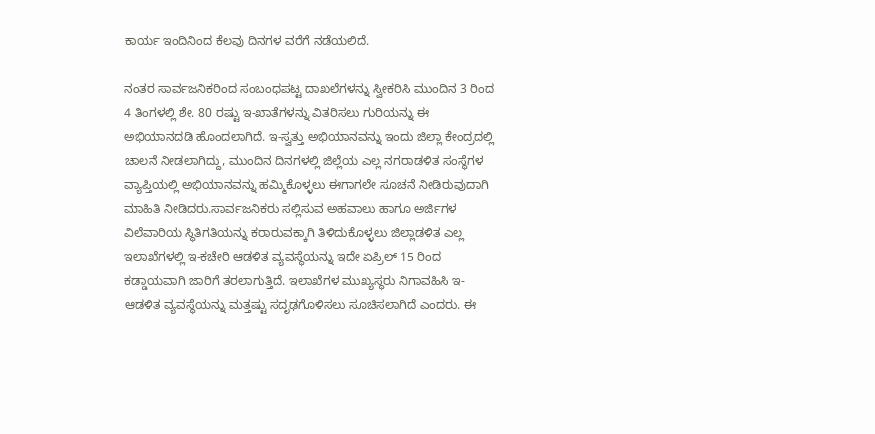ಕಾರ್ಯ ಇಂದಿನಿಂದ ಕೆಲವು ದಿನಗಳ ವರೆಗೆ ನಡೆಯಲಿದೆ.

ನಂತರ ಸಾರ್ವಜನಿಕರಿಂದ ಸಂಬಂಧಪಟ್ಟ ದಾಖಲೆಗಳನ್ನು ಸ್ವೀಕರಿಸಿ ಮುಂದಿನ 3 ರಿಂದ 4 ತಿಂಗಳಲ್ಲಿ ಶೇ. 80 ರಷ್ಟು ಇ-ಖಾತೆಗಳನ್ನು ವಿತರಿಸಲು ಗುರಿಯನ್ನು ಈ ಅಭಿಯಾನದಡಿ ಹೊಂದಲಾಗಿದೆ. ಇ-ಸ್ವತ್ತು ಅಭಿಯಾನವನ್ನು ಇಂದು ಜಿಲ್ಲಾ ಕೇಂದ್ರದಲ್ಲಿ ಚಾಲನೆ ನೀಡಲಾಗಿದ್ದು, ಮುಂದಿನ ದಿನಗಳಲ್ಲಿ ಜಿಲ್ಲೆಯ ಎಲ್ಲ ನಗರಾಡಳಿತ ಸಂಸ್ಥೆಗಳ ವ್ಯಾಪ್ತಿಯಲ್ಲಿ ಅಭಿಯಾನವನ್ನು ಹಮ್ಮಿಕೊಳ್ಳಲು ಈಗಾಗಲೇ ಸೂಚನೆ ನೀಡಿರುವುದಾಗಿ ಮಾಹಿತಿ ನೀಡಿದರು.ಸಾರ್ವಜನಿಕರು ಸಲ್ಲಿಸುವ ಅಹವಾಲು ಹಾಗೂ ಅರ್ಜಿಗಳ ವಿಲೆವಾರಿಯ ಸ್ಥಿತಿಗತಿಯನ್ನು ಕರಾರುವಕ್ಕಾಗಿ ತಿಳಿದುಕೊಳ್ಳಲು ಜಿಲ್ಲಾಡಳಿತ ಎಲ್ಲ ಇಲಾಖೆಗಳಲ್ಲಿ ಇ-ಕಚೇರಿ ಆಡಳಿತ ವ್ಯವಸ್ಥೆಯನ್ನು ಇದೇ ಏಪ್ರಿಲ್ 15 ರಿಂದ ಕಡ್ಡಾಯವಾಗಿ ಜಾರಿಗೆ ತರಲಾಗುತ್ತಿದೆ. ಇಲಾಖೆಗಳ ಮುಖ್ಯಸ್ಥರು ನಿಗಾವಹಿಸಿ ಇ-ಆಡಳಿತ ವ್ಯವಸ್ಥೆಯನ್ನು ಮತ್ತಷ್ಟು ಸದೃಢಗೊಳಿಸಲು ಸೂಚಿಸಲಾಗಿದೆ ಎಂದರು. ಈ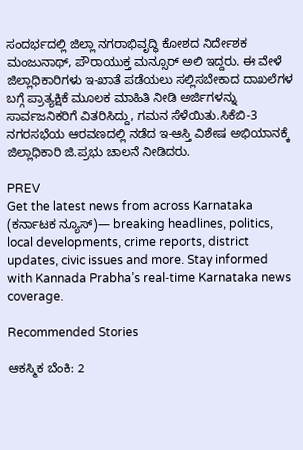ಸಂದರ್ಭದಲ್ಲಿ ಜಿಲ್ಲಾ ನಗರಾಭಿವೃದ್ಧಿ ಕೋಶದ ನಿರ್ದೇಶಕ ಮಂಜುನಾಥ್, ಪೌರಾಯುಕ್ತ ಮನ್ಸೂರ್ ಅಲಿ ಇದ್ದರು. ಈ ವೇಳೆ ಜಿಲ್ಲಾಧಿಕಾರಿಗಳು ಇ-ಖಾತೆ ಪಡೆಯಲು ಸಲ್ಲಿಸಬೇಕಾದ ದಾಖಲೆಗಳ ಬಗ್ಗೆ ಪ್ರಾತ್ಯಕ್ಷಿಕೆ ಮೂಲಕ ಮಾಹಿತಿ ನೀಡಿ ಅರ್ಜಿಗಳನ್ನು ಸಾರ್ವಜನಿಕರಿಗೆ ವಿತರಿಸಿದ್ದು, ಗಮನ ಸೆಳೆಯಿತು.ಸಿಕೆಬಿ-3 ನಗರಸಭೆಯ ಆರವಣದಲ್ಲಿ ನಡೆದ ಇ-ಆಸ್ತಿ ವಿಶೇಷ ಅಭಿಯಾನಕ್ಕೆ ಜಿಲ್ಲಾಧಿಕಾರಿ ಜಿ.ಪ್ರಭು ಚಾಲನೆ ನೀಡಿದರು.

PREV
Get the latest news from across Karnataka (ಕರ್ನಾಟಕ ನ್ಯೂಸ್)— breaking headlines, politics, local developments, crime reports, district updates, civic issues and more. Stay informed with Kannada Prabha’s real‑time Karnataka news coverage.

Recommended Stories

ಆಕಸ್ಮಿಕ ಬೆಂಕಿ: 2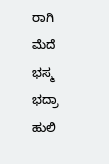ರಾಗಿ ಮೆದೆ ಭಸ್ಮ
ಭದ್ರಾ ಹುಲಿ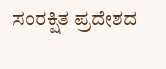ಸಂರಕ್ಷಿತ ಪ್ರದೇಶದ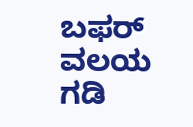ಬಫರ್ ವಲಯ ಗಡಿ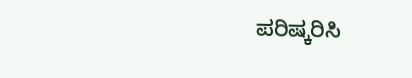ಪರಿಷ್ಕರಿಸಿ